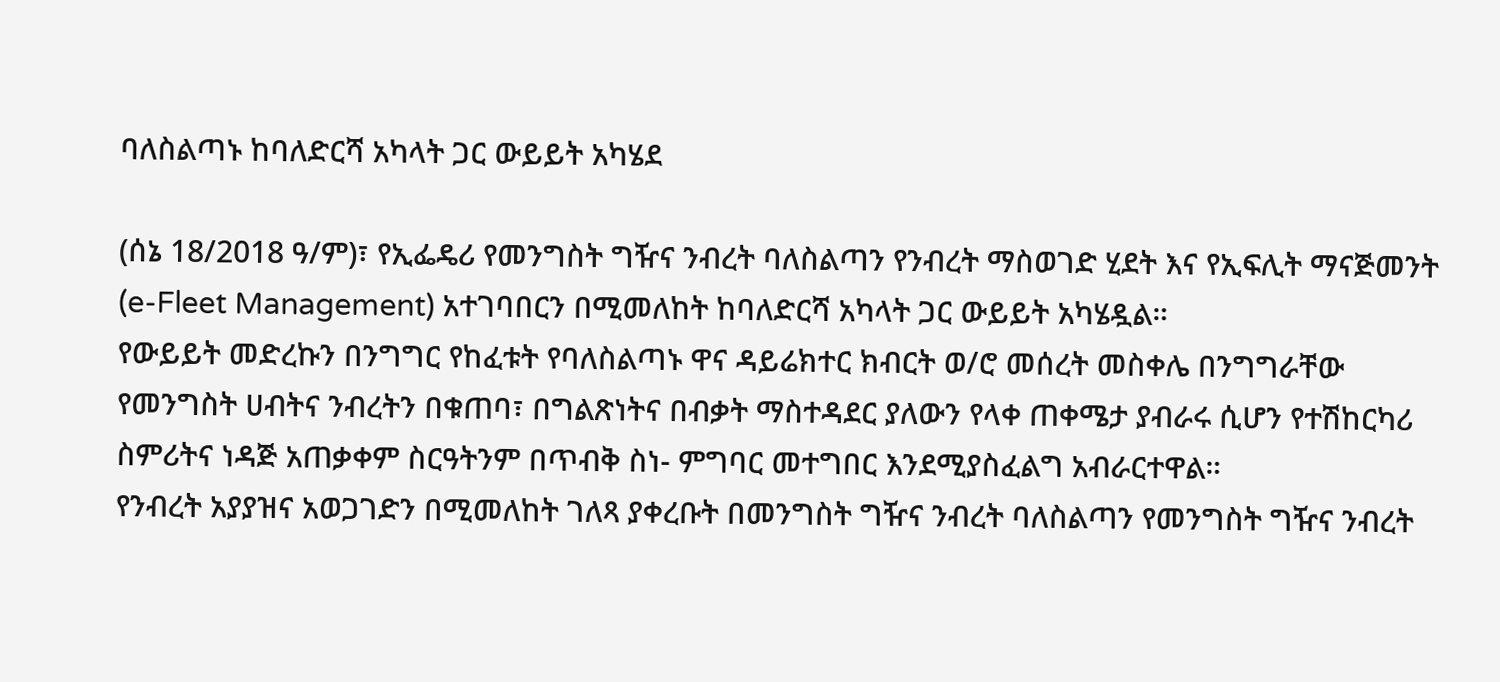ባለስልጣኑ ከባለድርሻ አካላት ጋር ውይይት አካሄደ

(ሰኔ 18/2018 ዓ/ም)፣ የኢፌዴሪ የመንግስት ግዥና ንብረት ባለስልጣን የንብረት ማስወገድ ሂደት እና የኢፍሊት ማናጅመንት (e-Fleet Management) አተገባበርን በሚመለከት ከባለድርሻ አካላት ጋር ውይይት አካሄዷል።
የውይይት መድረኩን በንግግር የከፈቱት የባለስልጣኑ ዋና ዳይሬክተር ክብርት ወ/ሮ መሰረት መስቀሌ በንግግራቸው የመንግስት ሀብትና ንብረትን በቁጠባ፣ በግልጽነትና በብቃት ማስተዳደር ያለውን የላቀ ጠቀሜታ ያብራሩ ሲሆን የተሽከርካሪ ስምሪትና ነዳጅ አጠቃቀም ስርዓትንም በጥብቅ ስነ- ምግባር መተግበር እንደሚያስፈልግ አብራርተዋል።
የንብረት አያያዝና አወጋገድን በሚመለከት ገለጻ ያቀረቡት በመንግስት ግዥና ንብረት ባለስልጣን የመንግስት ግዥና ንብረት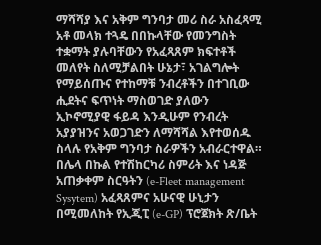ማሻሻያ እና አቅም ግንባታ መሪ ስራ አስፈጻሚ አቶ መላክ ተጓዴ በበኩላቸው የመንግስት ተቋማት ያሉባቸውን የአፈጻጸም ክፍተቶች መለየት ስለሚቻልበት ሁኔታ፣ አገልግሎት የማይሰጡና የተከማቹ ንብረቶችን በተገቢው ሒደትና ፍጥነት ማስወገድ ያለውን ኢኮኖሚያዊ ፋይዳ እንዲሁም የንብረት አያያዝንና አወጋገድን ለማሻሻል እየተወሰዱ ስላሉ የአቅም ግንባታ ስራዎችን አብራርተዋል።
በሌላ በኩል የተሽከርካሪ ስምሪት እና ነዳጅ አጠቃቀም ስርዓትን (e-Fleet management Sysytem) አፈጻጸምና አሁናዊ ሁኒታን በሚመለከት የኢጂፒ (e-GP) ፕሮጀክት ጽ/ቤት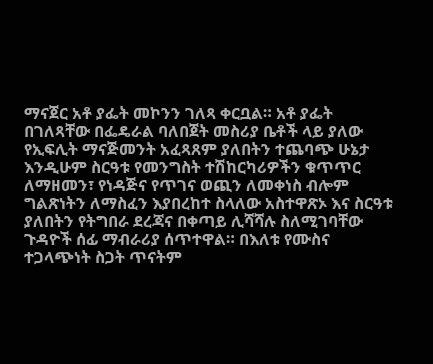ማናጀር አቶ ያፌት መኮንን ገለጻ ቀርቧል። አቶ ያፌት በገለጻቸው በፌዴራል ባለበጀት መስሪያ ቤቶች ላይ ያለው የኢፍሊት ማናጅመንት አፈጻጸም ያለበትን ተጨባጭ ሁኔታ እንዲሁም ስርዓቱ የመንግስት ተሽከርካሪዎችን ቁጥጥር ለማዘመን፣ የነዳጅና የጥገና ወጪን ለመቀነስ ብሎም ግልጽነትን ለማስፈን እያበረከተ ስላለው አስተዋጽኦ እና ስርዓቱ ያለበትን የትግበራ ደረጃና በቀጣይ ሊሻሻሉ ስለሚገባቸው ጉዳዮች ሰፊ ማብራሪያ ሰጥተዋል። በእለቱ የሙስና ተጋላጭነት ስጋት ጥናትም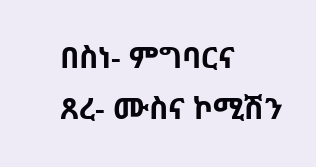በስነ- ምግባርና ጸረ- ሙስና ኮሚሽን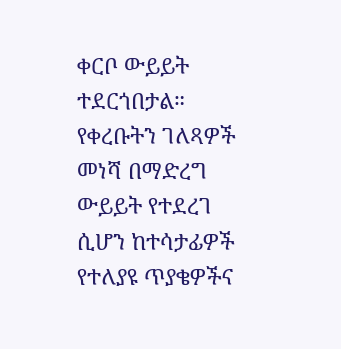ቀርቦ ውይይት ተደርጎበታል።
የቀረቡትን ገለጻዎች መነሻ በማድረግ ውይይት የተደረገ ሲሆን ከተሳታፊዎች የተለያዩ ጥያቄዎችና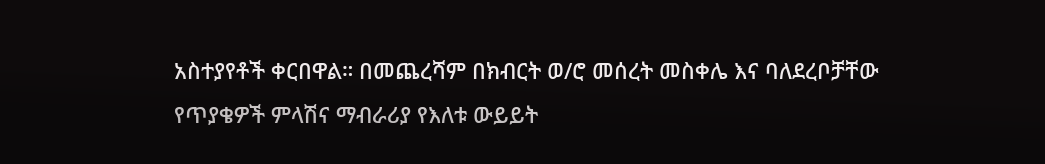አስተያየቶች ቀርበዋል። በመጨረሻም በክብርት ወ/ሮ መሰረት መስቀሌ እና ባለደረቦቻቸው የጥያቄዎች ምላሽና ማብራሪያ የእለቱ ውይይት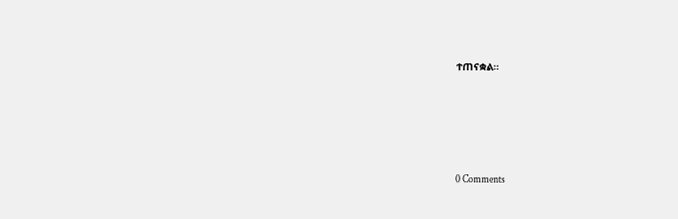ተጠናቋል።






0 Comments